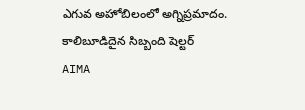ఎగువ అహోబిలంలో అగ్నిప్రమాదం. కాలిబూడిదైన సిబ్బంది షెల్టర్
AIMA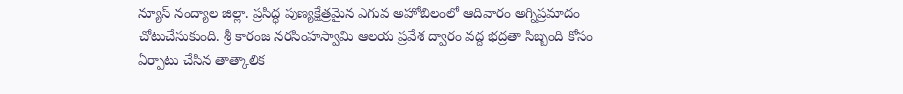న్యూస్ నంద్యాల జిల్లా. ప్రసిద్ధ పుణ్యక్షేత్రమైన ఎగువ అహోబిలంలో ఆదివారం అగ్నిప్రమాదం చోటుచేసుకుంది. శ్రీ కారంజ నరసింహస్వామి ఆలయ ప్రవేశ ద్వారం వద్ద భద్రతా సిబ్బంది కోసం ఏర్పాటు చేసిన తాత్కాలిక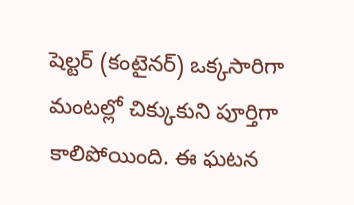షెల్టర్ (కంటైనర్) ఒక్కసారిగా మంటల్లో చిక్కుకుని పూర్తిగా కాలిపోయింది. ఈ ఘటన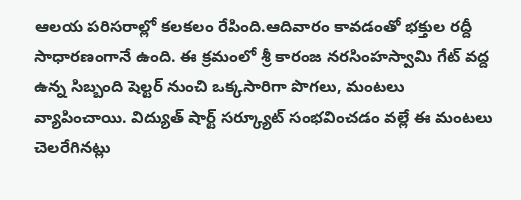ఆలయ పరిసరాల్లో కలకలం రేపింది.ఆదివారం కావడంతో భక్తుల రద్దీ సాధారణంగానే ఉంది. ఈ క్రమంలో శ్రీ కారంజ నరసింహస్వామి గేట్ వద్ద ఉన్న సిబ్బంది షెల్టర్ నుంచి ఒక్కసారిగా పొగలు, మంటలు వ్యాపించాయి. విద్యుత్ షార్ట్ సర్క్యూట్ సంభవించడం వల్లే ఈ మంటలు చెలరేగినట్లు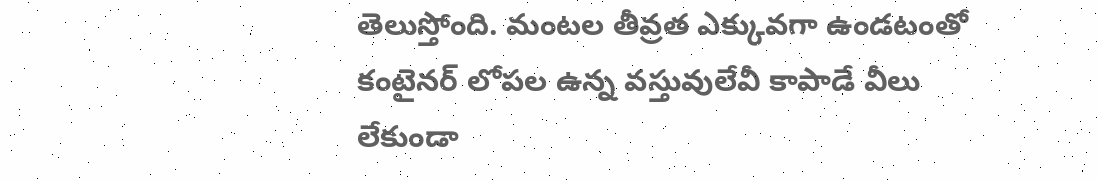తెలుస్తోంది. మంటల తీవ్రత ఎక్కువగా ఉండటంతో కంటైనర్ లోపల ఉన్న వస్తువులేవీ కాపాడే వీలు లేకుండా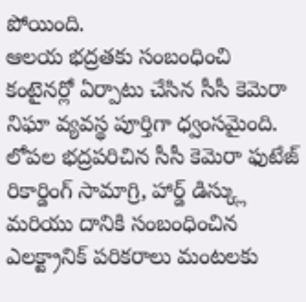పోయింది.
ఆలయ భద్రతకు సంబంధించి కంటైనర్లో ఏర్పాటు చేసిన సీసీ కెమెరా నిఘా వ్యవస్థ పూర్తిగా ధ్వంసమైంది. లోపల భద్రపరిచిన సీసీ కెమెరా ఫుటేజ్ రికార్డింగ్ సామాగ్రి, హార్డ్ డిస్క్లు మరియు దానికి సంబంధించిన ఎలక్ట్రానిక్ పరికరాలు మంటలకు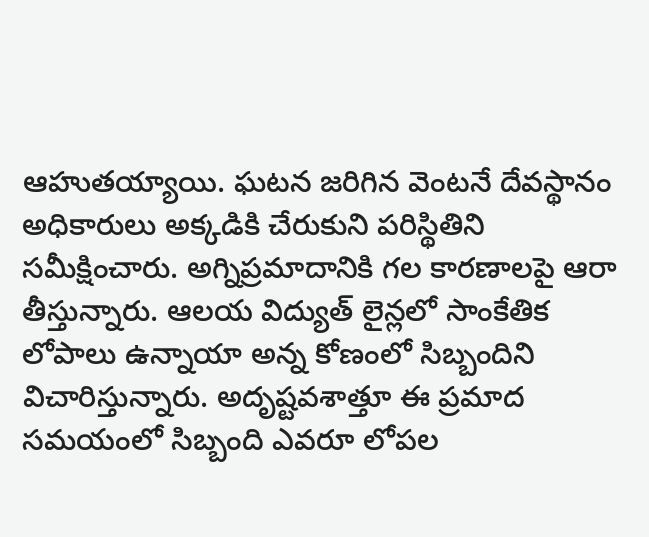ఆహుతయ్యాయి. ఘటన జరిగిన వెంటనే దేవస్థానం అధికారులు అక్కడికి చేరుకుని పరిస్థితిని సమీక్షించారు. అగ్నిప్రమాదానికి గల కారణాలపై ఆరా తీస్తున్నారు. ఆలయ విద్యుత్ లైన్లలో సాంకేతిక లోపాలు ఉన్నాయా అన్న కోణంలో సిబ్బందిని విచారిస్తున్నారు. అదృష్టవశాత్తూ ఈ ప్రమాద సమయంలో సిబ్బంది ఎవరూ లోపల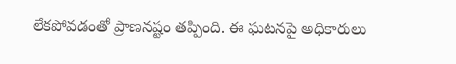లేకపోవడంతో ప్రాణనష్టం తప్పింది. ఈ ఘటనపై అధికారులు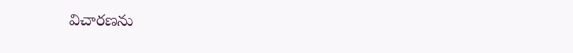విచారణను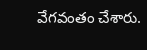వేగవంతం చేశారు.